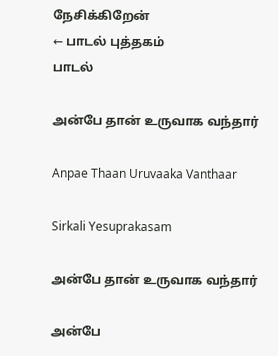நேசிக்கிறேன்
← பாடல் புத்தகம்
பாடல்

அன்பே தான் உருவாக வந்தார்

Anpae Thaan Uruvaaka Vanthaar

Sirkali Yesuprakasam

அன்பே தான் உருவாக வந்தார்

அன்பே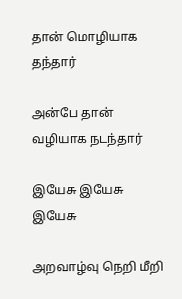தான் மொழியாக தந்தார்

அன்பே தான் வழியாக நடந்தார்

இயேசு இயேசு இயேசு

அறவாழ்வு நெறி மீறி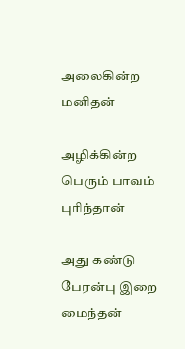அலைகின்ற மனிதன்

அழிக்கின்ற பெரும் பாவம் புரிந்தான்

அது கண்டு பேரன்பு இறை மைந்தன்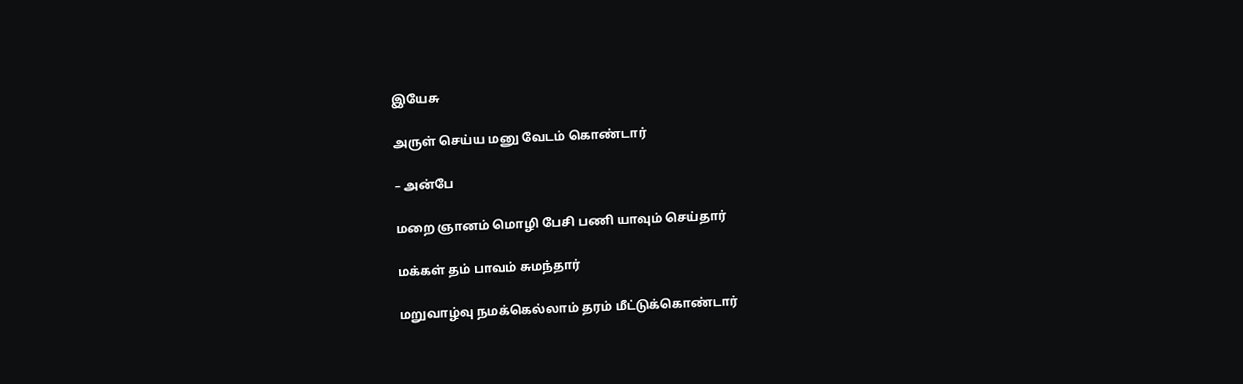இயேசு

அருள் செய்ய மனு வேடம் கொண்டார்

– அன்பே

மறை ஞானம் மொழி பேசி பணி யாவும் செய்தார்

மக்கள் தம் பாவம் சுமந்தார்

மறுவாழ்வு நமக்கெல்லாம் தரம் மீட்டுக்கொண்டார்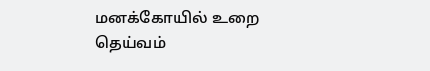மனக்கோயில் உறை தெய்வம்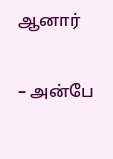ஆனார்

– அன்பே